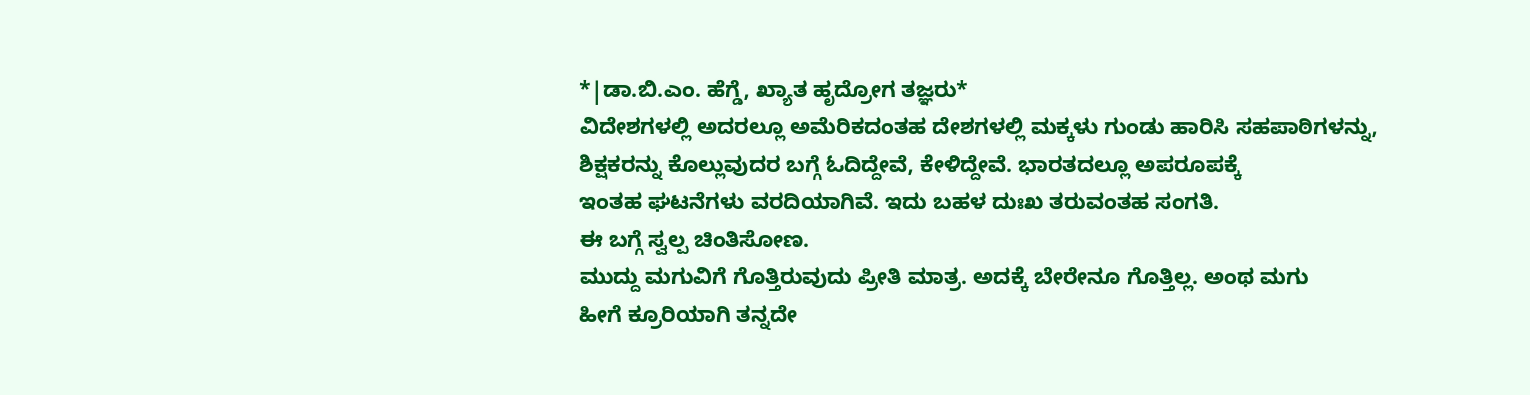*|ಡಾ.ಬಿ.ಎಂ. ಹೆಗ್ಡೆ, ಖ್ಯಾತ ಹೃದ್ರೋಗ ತಜ್ಞರು*
ವಿದೇಶಗಳಲ್ಲಿ ಅದರಲ್ಲೂ ಅಮೆರಿಕದಂತಹ ದೇಶಗಳಲ್ಲಿ ಮಕ್ಕಳು ಗುಂಡು ಹಾರಿಸಿ ಸಹಪಾಠಿಗಳನ್ನು,
ಶಿಕ್ಷಕರನ್ನು ಕೊಲ್ಲುವುದರ ಬಗ್ಗೆ ಓದಿದ್ದೇವೆ, ಕೇಳಿದ್ದೇವೆ. ಭಾರತದಲ್ಲೂ ಅಪರೂಪಕ್ಕೆ
ಇಂತಹ ಘಟನೆಗಳು ವರದಿಯಾಗಿವೆ. ಇದು ಬಹಳ ದುಃಖ ತರುವಂತಹ ಸಂಗತಿ.
ಈ ಬಗ್ಗೆ ಸ್ವಲ್ಪ ಚಿಂತಿಸೋಣ.
ಮುದ್ದು ಮಗುವಿಗೆ ಗೊತ್ತಿರುವುದು ಪ್ರೀತಿ ಮಾತ್ರ. ಅದಕ್ಕೆ ಬೇರೇನೂ ಗೊತ್ತಿಲ್ಲ. ಅಂಥ ಮಗು
ಹೀಗೆ ಕ್ರೂರಿಯಾಗಿ ತನ್ನದೇ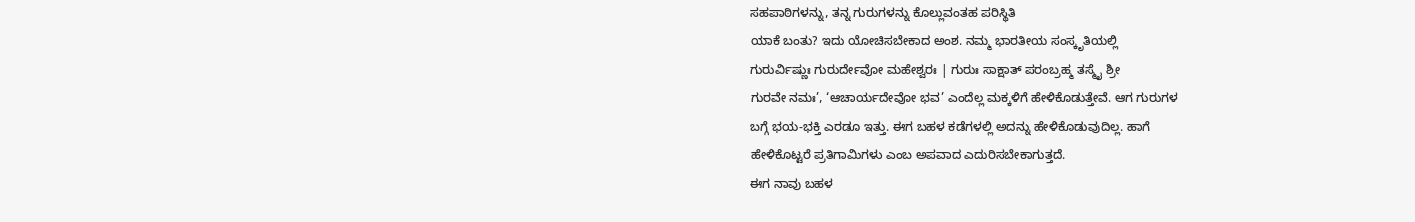ಸಹಪಾಠಿಗಳನ್ನು, ತನ್ನ ಗುರುಗಳನ್ನು ಕೊಲ್ಲುವಂತಹ ಪರಿಸ್ಥಿತಿ
ಯಾಕೆ ಬಂತು? ಇದು ಯೋಚಿಸಬೇಕಾದ ಅಂಶ. ನಮ್ಮ ಭಾರತೀಯ ಸಂಸ್ಕೃತಿಯಲ್ಲಿ
ಗುರುರ್ವಿಷ್ಣುಃ ಗುರುರ್ದೇವೋ ಮಹೇಶ್ವರಃ | ಗುರುಃ ಸಾಕ್ಷಾತ್ ಪರಂಬ್ರಹ್ಮ ತಸ್ಮೈ ಶ್ರೀ
ಗುರವೇ ನಮಃ’, ‘ಆಚಾರ್ಯದೇವೋ ಭವ’ ಎಂದೆಲ್ಲ ಮಕ್ಕಳಿಗೆ ಹೇಳಿಕೊಡುತ್ತೇವೆ. ಆಗ ಗುರುಗಳ
ಬಗ್ಗೆ ಭಯ-ಭಕ್ತಿ ಎರಡೂ ಇತ್ತು. ಈಗ ಬಹಳ ಕಡೆಗಳಲ್ಲಿ ಅದನ್ನು ಹೇಳಿಕೊಡುವುದಿಲ್ಲ. ಹಾಗೆ
ಹೇಳಿಕೊಟ್ಟರೆ ಪ್ರತಿಗಾಮಿಗಳು ಎಂಬ ಅಪವಾದ ಎದುರಿಸಬೇಕಾಗುತ್ತದೆ.
ಈಗ ನಾವು ಬಹಳ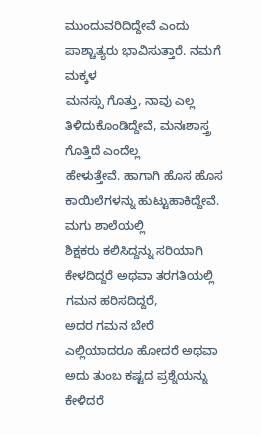ಮುಂದುವರಿದಿದ್ದೇವೆ ಎಂದು ಪಾಶ್ಚಾತ್ಯರು ಭಾವಿಸುತ್ತಾರೆ. ನಮಗೆ ಮಕ್ಕಳ
ಮನಸ್ಸು ಗೊತ್ತು, ನಾವು ಎಲ್ಲ ತಿಳಿದುಕೊಂಡಿದ್ದೇವೆ, ಮನಃಶಾಸ್ತ್ರ ಗೊತ್ತಿದೆ ಎಂದೆಲ್ಲ
ಹೇಳುತ್ತೇವೆ. ಹಾಗಾಗಿ ಹೊಸ ಹೊಸ ಕಾಯಿಲೆಗಳನ್ನು ಹುಟ್ಟುಹಾಕಿದ್ದೇವೆ. ಮಗು ಶಾಲೆಯಲ್ಲಿ
ಶಿಕ್ಷಕರು ಕಲಿಸಿದ್ದನ್ನು ಸರಿಯಾಗಿ ಕೇಳದಿದ್ದರೆ ಅಥವಾ ತರಗತಿಯಲ್ಲಿ ಗಮನ ಹರಿಸದಿದ್ದರೆ,
ಅದರ ಗಮನ ಬೇರೆ ಎಲ್ಲಿಯಾದರೂ ಹೋದರೆ ಅಥವಾ ಅದು ತುಂಬ ಕಷ್ಟದ ಪ್ರಶ್ನೆಯನ್ನು ಕೇಳಿದರೆ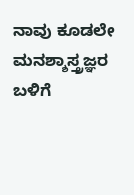ನಾವು ಕೂಡಲೇ ಮನಶ್ಶಾಸ್ತ್ರಜ್ಞರ ಬಳಿಗೆ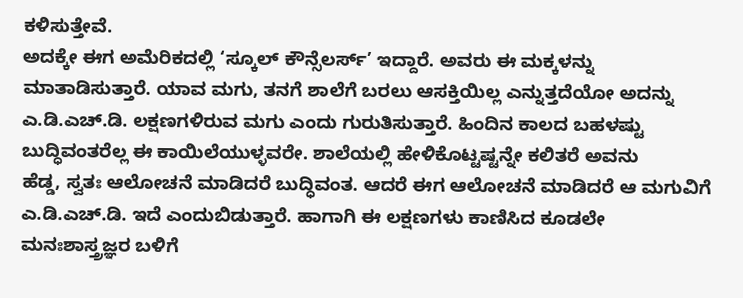ಕಳಿಸುತ್ತೇವೆ.
ಅದಕ್ಕೇ ಈಗ ಅಮೆರಿಕದಲ್ಲಿ ‘ಸ್ಕೂಲ್ ಕೌನ್ಸೆಲರ್ಸ್’ ಇದ್ದಾರೆ. ಅವರು ಈ ಮಕ್ಕಳನ್ನು
ಮಾತಾಡಿಸುತ್ತಾರೆ. ಯಾವ ಮಗು, ತನಗೆ ಶಾಲೆಗೆ ಬರಲು ಆಸಕ್ತಿಯಿಲ್ಲ ಎನ್ನುತ್ತದೆಯೋ ಅದನ್ನು
ಎ.ಡಿ.ಎಚ್.ಡಿ. ಲಕ್ಷಣಗಳಿರುವ ಮಗು ಎಂದು ಗುರುತಿಸುತ್ತಾರೆ. ಹಿಂದಿನ ಕಾಲದ ಬಹಳಷ್ಟು
ಬುದ್ಧಿವಂತರೆಲ್ಲ ಈ ಕಾಯಿಲೆಯುಳ್ಳವರೇ. ಶಾಲೆಯಲ್ಲಿ ಹೇಳಿಕೊಟ್ಟಷ್ಟನ್ನೇ ಕಲಿತರೆ ಅವನು
ಹೆಡ್ಡ, ಸ್ವತಃ ಆಲೋಚನೆ ಮಾಡಿದರೆ ಬುದ್ಧಿವಂತ. ಆದರೆ ಈಗ ಆಲೋಚನೆ ಮಾಡಿದರೆ ಆ ಮಗುವಿಗೆ
ಎ.ಡಿ.ಎಚ್.ಡಿ. ಇದೆ ಎಂದುಬಿಡುತ್ತಾರೆ. ಹಾಗಾಗಿ ಈ ಲಕ್ಷಣಗಳು ಕಾಣಿಸಿದ ಕೂಡಲೇ
ಮನಃಶಾಸ್ತ್ರಜ್ಞರ ಬಳಿಗೆ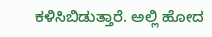ಕಳಿಸಿಬಿಡುತ್ತಾರೆ. ಅಲ್ಲಿ ಹೋದ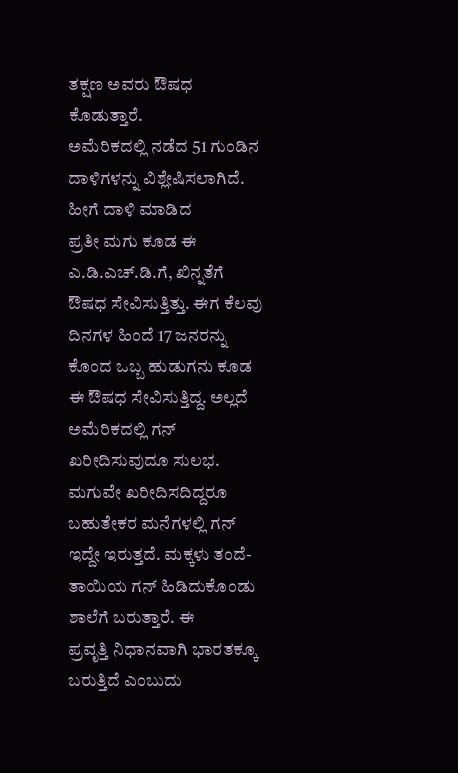ತಕ್ಷಣ ಅವರು ಔಷಧ ಕೊಡುತ್ತಾರೆ.
ಅಮೆರಿಕದಲ್ಲಿ ನಡೆದ 51 ಗುಂಡಿನ ದಾಳಿಗಳನ್ನು ವಿಶ್ಲೇಷಿಸಲಾಗಿದೆ. ಹೀಗೆ ದಾಳಿ ಮಾಡಿದ
ಪ್ರತೀ ಮಗು ಕೂಡ ಈ ಎ.ಡಿ.ಎಚ್.ಡಿ.ಗೆ, ಖಿನ್ನತೆಗೆ ಔಷಧ ಸೇವಿಸುತ್ತಿತ್ತು. ಈಗ ಕೆಲವು
ದಿನಗಳ ಹಿಂದೆ 17 ಜನರನ್ನು ಕೊಂದ ಒಬ್ಬ ಹುಡುಗನು ಕೂಡ ಈ ಔಷಧ ಸೇವಿಸುತ್ತಿದ್ದ. ಅಲ್ಲದೆ
ಅಮೆರಿಕದಲ್ಲಿ ಗನ್ ಖರೀದಿಸುವುದೂ ಸುಲಭ. ಮಗುವೇ ಖರೀದಿಸದಿದ್ದರೂ ಬಹುತೇಕರ ಮನೆಗಳಲ್ಲಿ ಗನ್
ಇದ್ದೇ ಇರುತ್ತದೆ. ಮಕ್ಕಳು ತಂದೆ-ತಾಯಿಯ ಗನ್ ಹಿಡಿದುಕೊಂಡು ಶಾಲೆಗೆ ಬರುತ್ತಾರೆ. ಈ
ಪ್ರವೃತ್ತಿ ನಿಧಾನವಾಗಿ ಭಾರತಕ್ಕೂ ಬರುತ್ತಿದೆ ಎಂಬುದು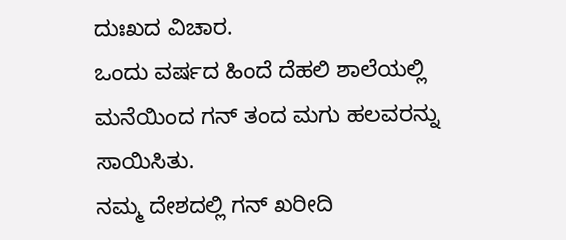ದುಃಖದ ವಿಚಾರ.
ಒಂದು ವರ್ಷದ ಹಿಂದೆ ದೆಹಲಿ ಶಾಲೆಯಲ್ಲಿ ಮನೆಯಿಂದ ಗನ್ ತಂದ ಮಗು ಹಲವರನ್ನು ಸಾಯಿಸಿತು.
ನಮ್ಮ ದೇಶದಲ್ಲಿ ಗನ್ ಖರೀದಿ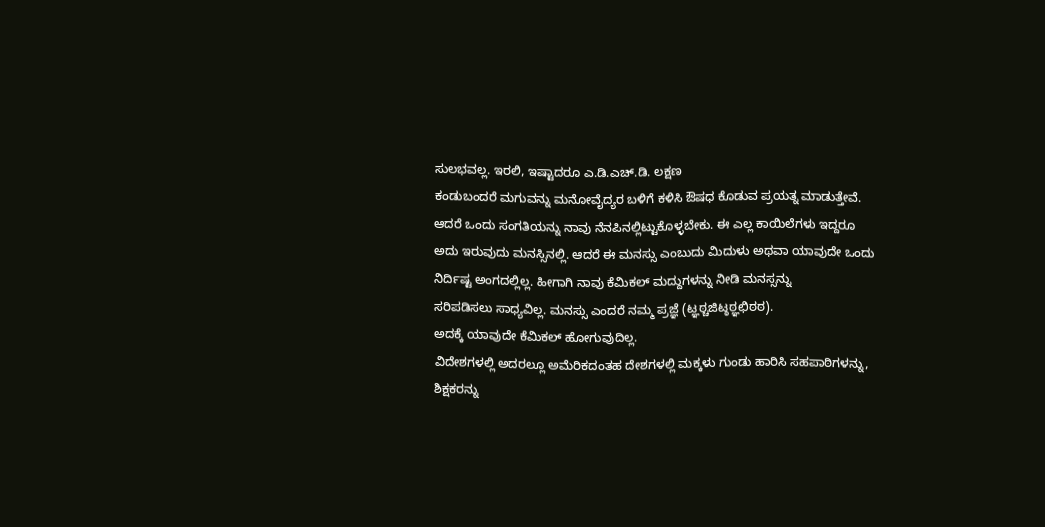ಸುಲಭವಲ್ಲ. ಇರಲಿ, ಇಷ್ಟಾದರೂ ಎ.ಡಿ.ಎಚ್.ಡಿ. ಲಕ್ಷಣ
ಕಂಡುಬಂದರೆ ಮಗುವನ್ನು ಮನೋವೈದ್ಯರ ಬಳಿಗೆ ಕಳಿಸಿ ಔಷಧ ಕೊಡುವ ಪ್ರಯತ್ನ ಮಾಡುತ್ತೇವೆ.
ಆದರೆ ಒಂದು ಸಂಗತಿಯನ್ನು ನಾವು ನೆನಪಿನಲ್ಲಿಟ್ಟುಕೊಳ್ಳಬೇಕು. ಈ ಎಲ್ಲ ಕಾಯಿಲೆಗಳು ಇದ್ದರೂ
ಅದು ಇರುವುದು ಮನಸ್ಸಿನಲ್ಲಿ. ಆದರೆ ಈ ಮನಸ್ಸು ಎಂಬುದು ಮಿದುಳು ಅಥವಾ ಯಾವುದೇ ಒಂದು
ನಿರ್ದಿಷ್ಟ ಅಂಗದಲ್ಲಿಲ್ಲ. ಹೀಗಾಗಿ ನಾವು ಕೆಮಿಕಲ್ ಮದ್ದುಗಳನ್ನು ನೀಡಿ ಮನಸ್ಸನ್ನು
ಸರಿಪಡಿಸಲು ಸಾಧ್ಯವಿಲ್ಲ. ಮನಸ್ಸು ಎಂದರೆ ನಮ್ಮ ಪ್ರಜ್ಞೆ (ಟ್ಞಠ್ಚಜಿಟ್ಠಠ್ಞಛಿಠಠ).
ಅದಕ್ಕೆ ಯಾವುದೇ ಕೆಮಿಕಲ್ ಹೋಗುವುದಿಲ್ಲ.
ವಿದೇಶಗಳಲ್ಲಿ ಅದರಲ್ಲೂ ಅಮೆರಿಕದಂತಹ ದೇಶಗಳಲ್ಲಿ ಮಕ್ಕಳು ಗುಂಡು ಹಾರಿಸಿ ಸಹಪಾಠಿಗಳನ್ನು,
ಶಿಕ್ಷಕರನ್ನು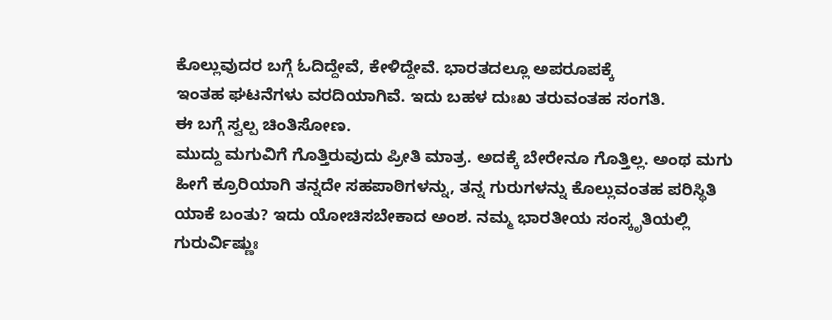ಕೊಲ್ಲುವುದರ ಬಗ್ಗೆ ಓದಿದ್ದೇವೆ, ಕೇಳಿದ್ದೇವೆ. ಭಾರತದಲ್ಲೂ ಅಪರೂಪಕ್ಕೆ
ಇಂತಹ ಘಟನೆಗಳು ವರದಿಯಾಗಿವೆ. ಇದು ಬಹಳ ದುಃಖ ತರುವಂತಹ ಸಂಗತಿ.
ಈ ಬಗ್ಗೆ ಸ್ವಲ್ಪ ಚಿಂತಿಸೋಣ.
ಮುದ್ದು ಮಗುವಿಗೆ ಗೊತ್ತಿರುವುದು ಪ್ರೀತಿ ಮಾತ್ರ. ಅದಕ್ಕೆ ಬೇರೇನೂ ಗೊತ್ತಿಲ್ಲ. ಅಂಥ ಮಗು
ಹೀಗೆ ಕ್ರೂರಿಯಾಗಿ ತನ್ನದೇ ಸಹಪಾಠಿಗಳನ್ನು, ತನ್ನ ಗುರುಗಳನ್ನು ಕೊಲ್ಲುವಂತಹ ಪರಿಸ್ಥಿತಿ
ಯಾಕೆ ಬಂತು? ಇದು ಯೋಚಿಸಬೇಕಾದ ಅಂಶ. ನಮ್ಮ ಭಾರತೀಯ ಸಂಸ್ಕೃತಿಯಲ್ಲಿ
ಗುರುರ್ವಿಷ್ಣುಃ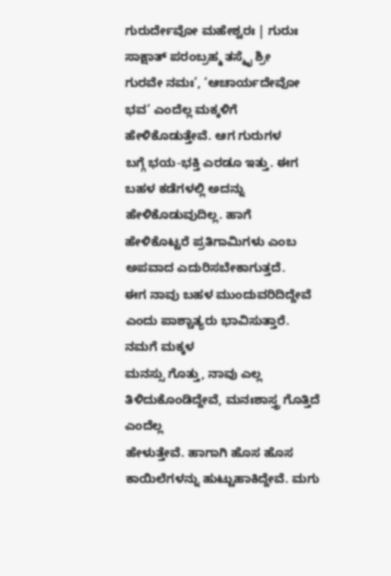ಗುರುರ್ದೇವೋ ಮಹೇಶ್ವರಃ | ಗುರುಃ ಸಾಕ್ಷಾತ್ ಪರಂಬ್ರಹ್ಮ ತಸ್ಮೈ ಶ್ರೀ
ಗುರವೇ ನಮಃ’, ‘ಆಚಾರ್ಯದೇವೋ ಭವ’ ಎಂದೆಲ್ಲ ಮಕ್ಕಳಿಗೆ ಹೇಳಿಕೊಡುತ್ತೇವೆ. ಆಗ ಗುರುಗಳ
ಬಗ್ಗೆ ಭಯ-ಭಕ್ತಿ ಎರಡೂ ಇತ್ತು. ಈಗ ಬಹಳ ಕಡೆಗಳಲ್ಲಿ ಅದನ್ನು ಹೇಳಿಕೊಡುವುದಿಲ್ಲ. ಹಾಗೆ
ಹೇಳಿಕೊಟ್ಟರೆ ಪ್ರತಿಗಾಮಿಗಳು ಎಂಬ ಅಪವಾದ ಎದುರಿಸಬೇಕಾಗುತ್ತದೆ.
ಈಗ ನಾವು ಬಹಳ ಮುಂದುವರಿದಿದ್ದೇವೆ ಎಂದು ಪಾಶ್ಚಾತ್ಯರು ಭಾವಿಸುತ್ತಾರೆ. ನಮಗೆ ಮಕ್ಕಳ
ಮನಸ್ಸು ಗೊತ್ತು, ನಾವು ಎಲ್ಲ ತಿಳಿದುಕೊಂಡಿದ್ದೇವೆ, ಮನಃಶಾಸ್ತ್ರ ಗೊತ್ತಿದೆ ಎಂದೆಲ್ಲ
ಹೇಳುತ್ತೇವೆ. ಹಾಗಾಗಿ ಹೊಸ ಹೊಸ ಕಾಯಿಲೆಗಳನ್ನು ಹುಟ್ಟುಹಾಕಿದ್ದೇವೆ. ಮಗು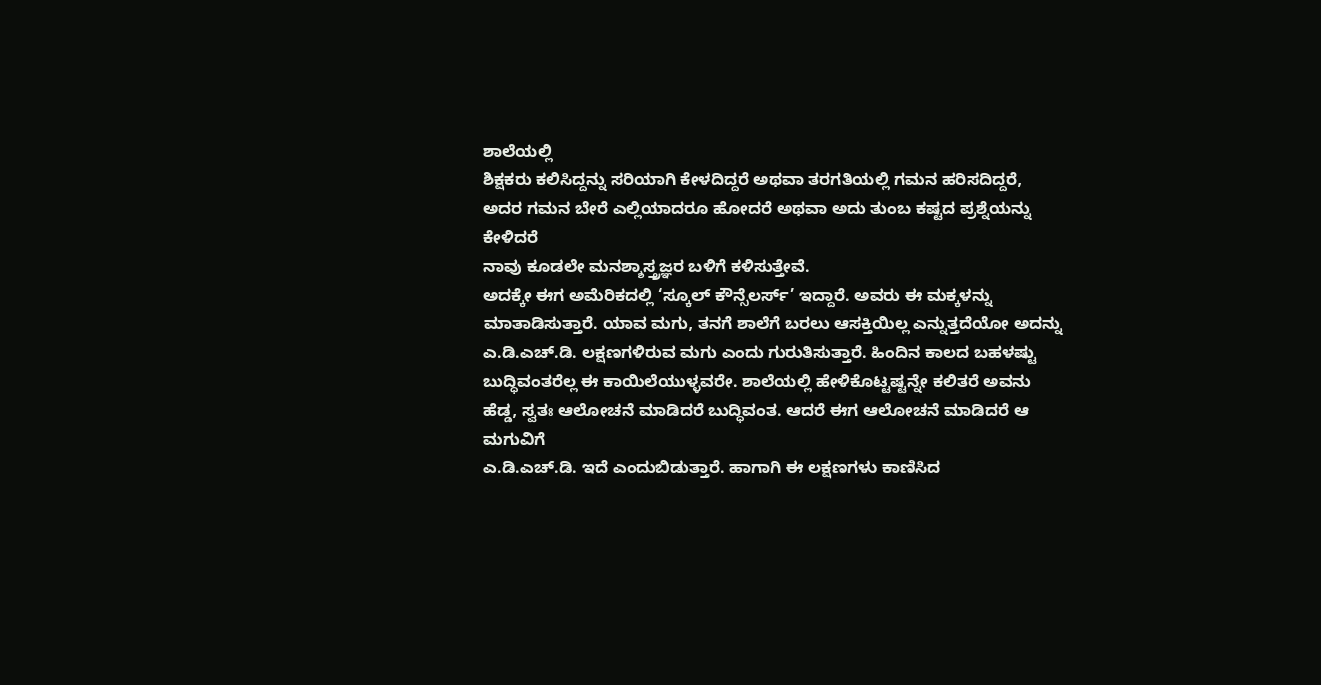ಶಾಲೆಯಲ್ಲಿ
ಶಿಕ್ಷಕರು ಕಲಿಸಿದ್ದನ್ನು ಸರಿಯಾಗಿ ಕೇಳದಿದ್ದರೆ ಅಥವಾ ತರಗತಿಯಲ್ಲಿ ಗಮನ ಹರಿಸದಿದ್ದರೆ,
ಅದರ ಗಮನ ಬೇರೆ ಎಲ್ಲಿಯಾದರೂ ಹೋದರೆ ಅಥವಾ ಅದು ತುಂಬ ಕಷ್ಟದ ಪ್ರಶ್ನೆಯನ್ನು ಕೇಳಿದರೆ
ನಾವು ಕೂಡಲೇ ಮನಶ್ಶಾಸ್ತ್ರಜ್ಞರ ಬಳಿಗೆ ಕಳಿಸುತ್ತೇವೆ.
ಅದಕ್ಕೇ ಈಗ ಅಮೆರಿಕದಲ್ಲಿ ‘ಸ್ಕೂಲ್ ಕೌನ್ಸೆಲರ್ಸ್’ ಇದ್ದಾರೆ. ಅವರು ಈ ಮಕ್ಕಳನ್ನು
ಮಾತಾಡಿಸುತ್ತಾರೆ. ಯಾವ ಮಗು, ತನಗೆ ಶಾಲೆಗೆ ಬರಲು ಆಸಕ್ತಿಯಿಲ್ಲ ಎನ್ನುತ್ತದೆಯೋ ಅದನ್ನು
ಎ.ಡಿ.ಎಚ್.ಡಿ. ಲಕ್ಷಣಗಳಿರುವ ಮಗು ಎಂದು ಗುರುತಿಸುತ್ತಾರೆ. ಹಿಂದಿನ ಕಾಲದ ಬಹಳಷ್ಟು
ಬುದ್ಧಿವಂತರೆಲ್ಲ ಈ ಕಾಯಿಲೆಯುಳ್ಳವರೇ. ಶಾಲೆಯಲ್ಲಿ ಹೇಳಿಕೊಟ್ಟಷ್ಟನ್ನೇ ಕಲಿತರೆ ಅವನು
ಹೆಡ್ಡ, ಸ್ವತಃ ಆಲೋಚನೆ ಮಾಡಿದರೆ ಬುದ್ಧಿವಂತ. ಆದರೆ ಈಗ ಆಲೋಚನೆ ಮಾಡಿದರೆ ಆ ಮಗುವಿಗೆ
ಎ.ಡಿ.ಎಚ್.ಡಿ. ಇದೆ ಎಂದುಬಿಡುತ್ತಾರೆ. ಹಾಗಾಗಿ ಈ ಲಕ್ಷಣಗಳು ಕಾಣಿಸಿದ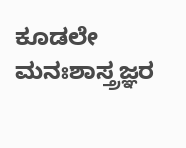ಕೂಡಲೇ
ಮನಃಶಾಸ್ತ್ರಜ್ಞರ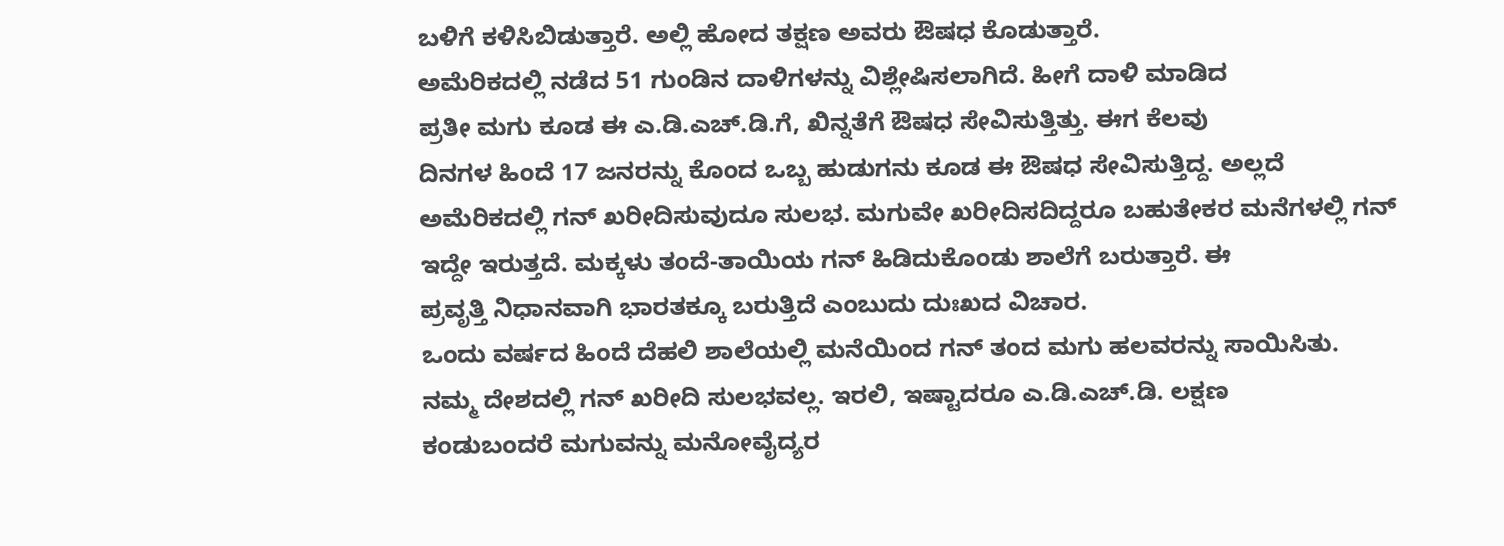ಬಳಿಗೆ ಕಳಿಸಿಬಿಡುತ್ತಾರೆ. ಅಲ್ಲಿ ಹೋದ ತಕ್ಷಣ ಅವರು ಔಷಧ ಕೊಡುತ್ತಾರೆ.
ಅಮೆರಿಕದಲ್ಲಿ ನಡೆದ 51 ಗುಂಡಿನ ದಾಳಿಗಳನ್ನು ವಿಶ್ಲೇಷಿಸಲಾಗಿದೆ. ಹೀಗೆ ದಾಳಿ ಮಾಡಿದ
ಪ್ರತೀ ಮಗು ಕೂಡ ಈ ಎ.ಡಿ.ಎಚ್.ಡಿ.ಗೆ, ಖಿನ್ನತೆಗೆ ಔಷಧ ಸೇವಿಸುತ್ತಿತ್ತು. ಈಗ ಕೆಲವು
ದಿನಗಳ ಹಿಂದೆ 17 ಜನರನ್ನು ಕೊಂದ ಒಬ್ಬ ಹುಡುಗನು ಕೂಡ ಈ ಔಷಧ ಸೇವಿಸುತ್ತಿದ್ದ. ಅಲ್ಲದೆ
ಅಮೆರಿಕದಲ್ಲಿ ಗನ್ ಖರೀದಿಸುವುದೂ ಸುಲಭ. ಮಗುವೇ ಖರೀದಿಸದಿದ್ದರೂ ಬಹುತೇಕರ ಮನೆಗಳಲ್ಲಿ ಗನ್
ಇದ್ದೇ ಇರುತ್ತದೆ. ಮಕ್ಕಳು ತಂದೆ-ತಾಯಿಯ ಗನ್ ಹಿಡಿದುಕೊಂಡು ಶಾಲೆಗೆ ಬರುತ್ತಾರೆ. ಈ
ಪ್ರವೃತ್ತಿ ನಿಧಾನವಾಗಿ ಭಾರತಕ್ಕೂ ಬರುತ್ತಿದೆ ಎಂಬುದು ದುಃಖದ ವಿಚಾರ.
ಒಂದು ವರ್ಷದ ಹಿಂದೆ ದೆಹಲಿ ಶಾಲೆಯಲ್ಲಿ ಮನೆಯಿಂದ ಗನ್ ತಂದ ಮಗು ಹಲವರನ್ನು ಸಾಯಿಸಿತು.
ನಮ್ಮ ದೇಶದಲ್ಲಿ ಗನ್ ಖರೀದಿ ಸುಲಭವಲ್ಲ. ಇರಲಿ, ಇಷ್ಟಾದರೂ ಎ.ಡಿ.ಎಚ್.ಡಿ. ಲಕ್ಷಣ
ಕಂಡುಬಂದರೆ ಮಗುವನ್ನು ಮನೋವೈದ್ಯರ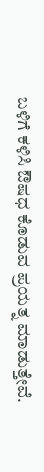ಬಳಿಗೆ ಕಳಿಸಿ ಔಷಧ ಕೊಡುವ ಪ್ರಯತ್ನ ಮಾಡುತ್ತೇವೆ.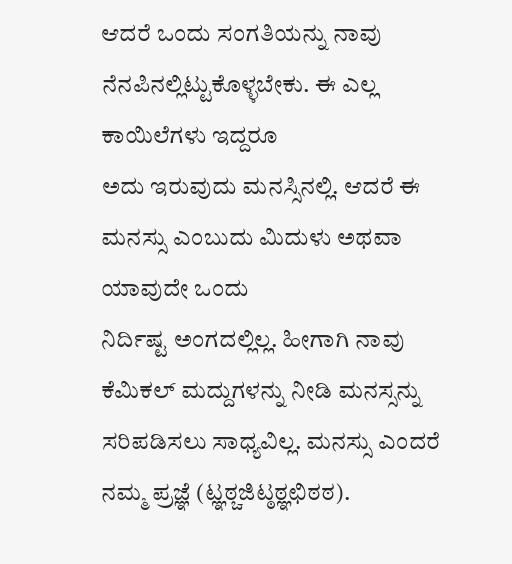ಆದರೆ ಒಂದು ಸಂಗತಿಯನ್ನು ನಾವು ನೆನಪಿನಲ್ಲಿಟ್ಟುಕೊಳ್ಳಬೇಕು. ಈ ಎಲ್ಲ ಕಾಯಿಲೆಗಳು ಇದ್ದರೂ
ಅದು ಇರುವುದು ಮನಸ್ಸಿನಲ್ಲಿ. ಆದರೆ ಈ ಮನಸ್ಸು ಎಂಬುದು ಮಿದುಳು ಅಥವಾ ಯಾವುದೇ ಒಂದು
ನಿರ್ದಿಷ್ಟ ಅಂಗದಲ್ಲಿಲ್ಲ. ಹೀಗಾಗಿ ನಾವು ಕೆಮಿಕಲ್ ಮದ್ದುಗಳನ್ನು ನೀಡಿ ಮನಸ್ಸನ್ನು
ಸರಿಪಡಿಸಲು ಸಾಧ್ಯವಿಲ್ಲ. ಮನಸ್ಸು ಎಂದರೆ ನಮ್ಮ ಪ್ರಜ್ಞೆ (ಟ್ಞಠ್ಚಜಿಟ್ಠಠ್ಞಛಿಠಠ).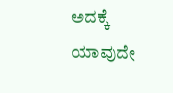ಅದಕ್ಕೆ ಯಾವುದೇ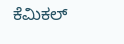ಕೆಮಿಕಲ್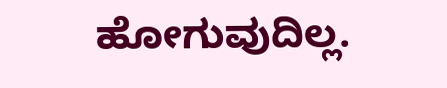ಹೋಗುವುದಿಲ್ಲ.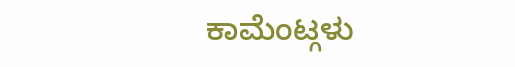ಕಾಮೆಂಟ್ಗಳು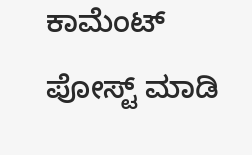ಕಾಮೆಂಟ್ ಪೋಸ್ಟ್ ಮಾಡಿ